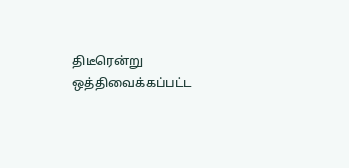திடீரென்று ஒத்திவைக்கப்பட்ட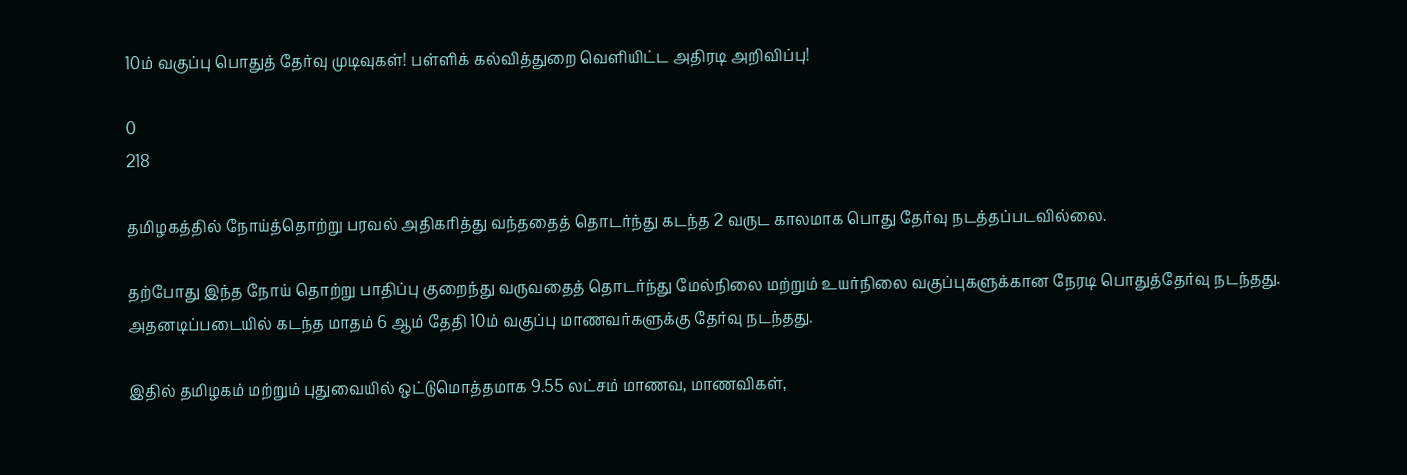10ம் வகுப்பு பொதுத் தேர்வு முடிவுகள்! பள்ளிக் கல்வித்துறை வெளியிட்ட அதிரடி அறிவிப்பு!

0
218

தமிழகத்தில் நோய்த்தொற்று பரவல் அதிகரித்து வந்ததைத் தொடர்ந்து கடந்த 2 வருட காலமாக பொது தேர்வு நடத்தப்படவில்லை.

தற்போது இந்த நோய் தொற்று பாதிப்பு குறைந்து வருவதைத் தொடர்ந்து மேல்நிலை மற்றும் உயர்நிலை வகுப்புகளுக்கான நேரடி பொதுத்தேர்வு நடந்தது. அதனடிப்படையில் கடந்த மாதம் 6 ஆம் தேதி 10ம் வகுப்பு மாணவர்களுக்கு தேர்வு நடந்தது.

இதில் தமிழகம் மற்றும் புதுவையில் ஒட்டுமொத்தமாக 9.55 லட்சம் மாணவ, மாணவிகள்,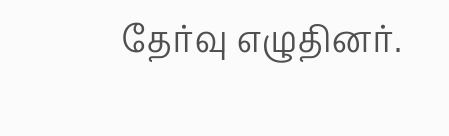தேர்வு எழுதினர்.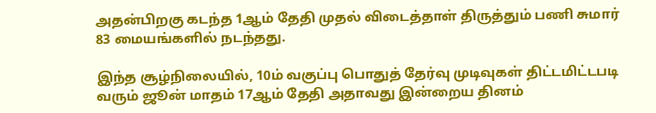அதன்பிறகு கடந்த 1ஆம் தேதி முதல் விடைத்தாள் திருத்தும் பணி சுமார் 83 மையங்களில் நடந்தது.

இந்த சூழ்நிலையில், 10ம் வகுப்பு பொதுத் தேர்வு முடிவுகள் திட்டமிட்டபடி வரும் ஜூன் மாதம் 17ஆம் தேதி அதாவது இன்றைய தினம்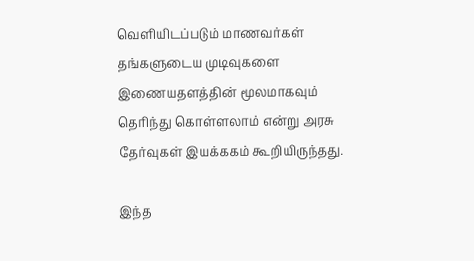வெளியிடப்படும் மாணவர்கள் தங்களுடைய முடிவுகளை இணையதளத்தின் மூலமாகவும் தெரிந்து கொள்ளலாம் என்று அரசு தேர்வுகள் இயக்ககம் கூறியிருந்தது.

இந்த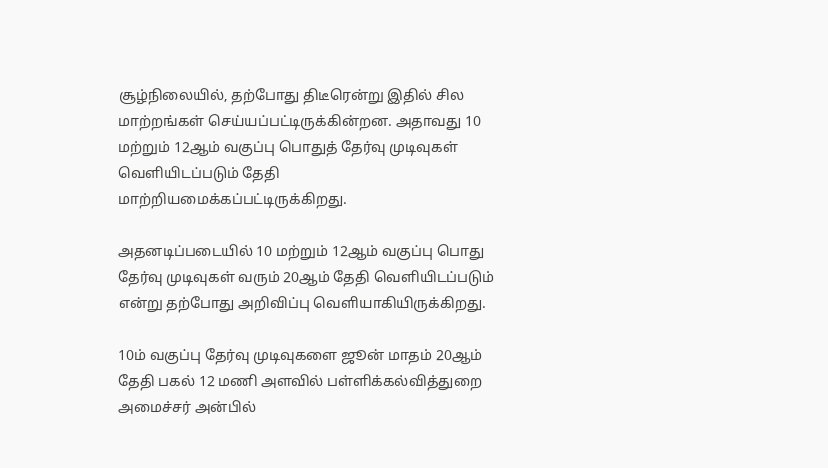சூழ்நிலையில், தற்போது திடீரென்று இதில் சில மாற்றங்கள் செய்யப்பட்டிருக்கின்றன. அதாவது 10 மற்றும் 12ஆம் வகுப்பு பொதுத் தேர்வு முடிவுகள் வெளியிடப்படும் தேதி மாற்றியமைக்கப்பட்டிருக்கிறது.

அதனடிப்படையில் 10 மற்றும் 12ஆம் வகுப்பு பொது தேர்வு முடிவுகள் வரும் 20ஆம் தேதி வெளியிடப்படும் என்று தற்போது அறிவிப்பு வெளியாகியிருக்கிறது.

10ம் வகுப்பு தேர்வு முடிவுகளை ஜூன் மாதம் 20ஆம் தேதி பகல் 12 மணி அளவில் பள்ளிக்கல்வித்துறை அமைச்சர் அன்பில்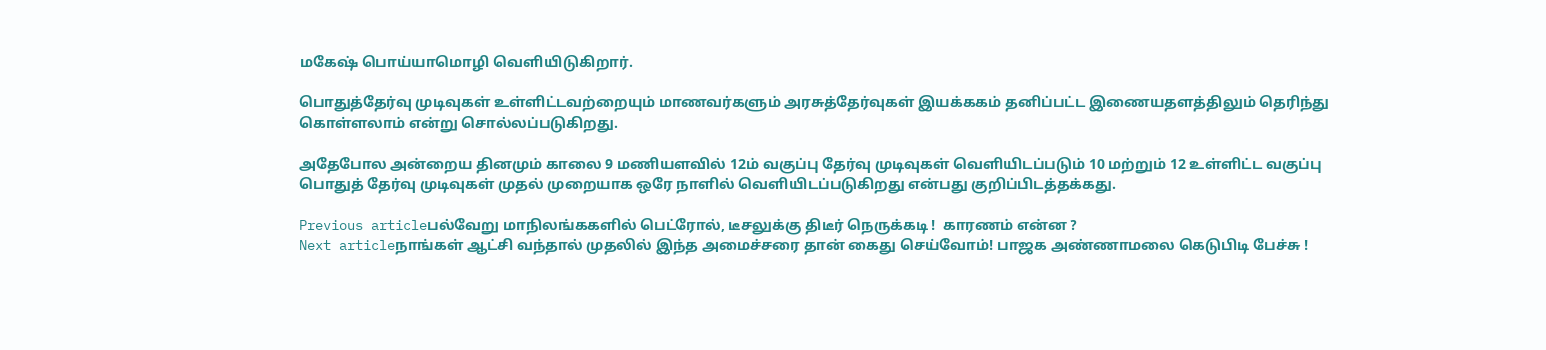மகேஷ் பொய்யாமொழி வெளியிடுகிறார்.

பொதுத்தேர்வு முடிவுகள் உள்ளிட்டவற்றையும் மாணவர்களும் அரசுத்தேர்வுகள் இயக்ககம் தனிப்பட்ட இணையதளத்திலும் தெரிந்து கொள்ளலாம் என்று சொல்லப்படுகிறது.

அதேபோல அன்றைய தினமும் காலை 9 மணியளவில் 12ம் வகுப்பு தேர்வு முடிவுகள் வெளியிடப்படும் 10 மற்றும் 12 உள்ளிட்ட வகுப்பு பொதுத் தேர்வு முடிவுகள் முதல் முறையாக ஒரே நாளில் வெளியிடப்படுகிறது என்பது குறிப்பிடத்தக்கது.

Previous articleபல்வேறு மாநிலங்ககளில் பெட்ரோல், டீசலுக்கு திடீர் நெருக்கடி !  காரணம் என்ன ?
Next articleநாங்கள் ஆட்சி வந்தால் முதலில் இந்த அமைச்சரை தான் கைது செய்வோம்! பாஜக அண்ணாமலை கெடுபிடி பேச்சு !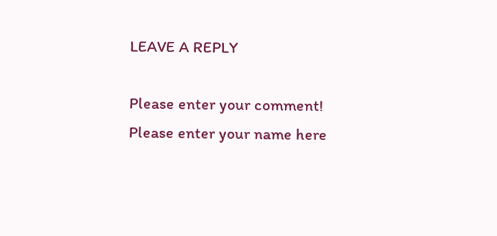LEAVE A REPLY

Please enter your comment!
Please enter your name here